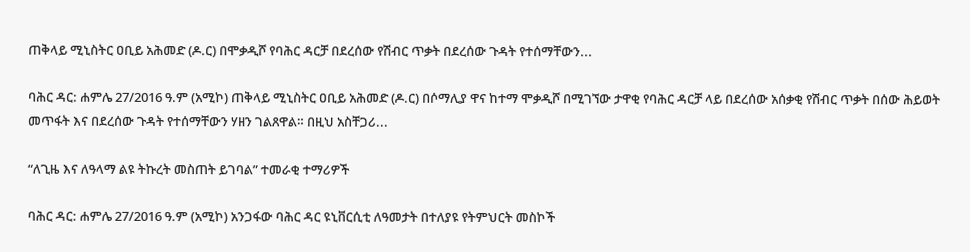ጠቅላይ ሚኒስትር ዐቢይ አሕመድ (ዶ.ር) በሞቃዲሾ የባሕር ዳርቻ በደረሰው የሽብር ጥቃት በደረሰው ጉዳት የተሰማቸውን...

ባሕር ዳር: ሐምሌ 27/2016 ዓ.ም (አሚኮ) ጠቅላይ ሚኒስትር ዐቢይ አሕመድ (ዶ.ር) በሶማሊያ ዋና ከተማ ሞቃዲሾ በሚገኘው ታዋቂ የባሕር ዳርቻ ላይ በደረሰው አሰቃቂ የሽብር ጥቃት በሰው ሕይወት መጥፋት እና በደረሰው ጉዳት የተሰማቸውን ሃዘን ገልጸዋል። በዚህ አስቸጋሪ...

“ለጊዜ እና ለዓላማ ልዩ ትኩረት መስጠት ይገባል” ተመራቂ ተማሪዎች

ባሕር ዳር: ሐምሌ 27/2016 ዓ.ም (አሚኮ) አንጋፋው ባሕር ዳር ዩኒቨርሲቲ ለዓመታት በተለያዩ የትምህርት መስኮች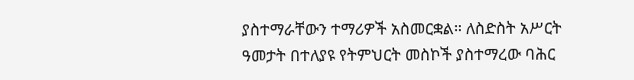ያስተማራቸውን ተማሪዎች አስመርቋል። ለስድስት አሥርት ዓመታት በተለያዩ የትምህርት መስኮች ያስተማረው ባሕር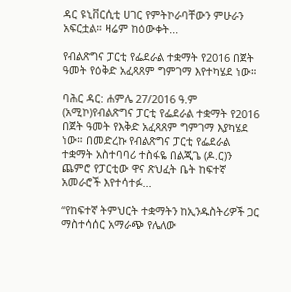ዳር ዩኒቨርሲቲ ሀገር የምትኮራባቸውን ምሁራን አፍርቷል። ዛሬም ከዕውቀት...

የብልጽግና ፓርቲ የፌደራል ተቋማት የ2016 በጀት ዓመት የዕቅድ አፈጻጸም ግምገማ እየተካሄደ ነው።

ባሕር ዳር: ሐምሌ 27/2016 ዓ.ም (አሚኮ)የብልጽግና ፓርቲ የፌደራል ተቋማት የ2016 በጀት ዓመት የእቅድ አፈጻጸም ግምገማ እያካሄደ ነው። በመድረኩ የብልጽግና ፓርቲ የፌደራል ተቋማት አስተባባሪ ተስፋዬ በልጂጌ (ዶ.ር)ን ጨምሮ የፓርቲው ዋና ጽህፈት ቤት ከፍተኛ አመራሮች እየተሳተፉ...

“የከፍተኛ ትምህርት ተቋማትን ከኢንዱስትሪዎች ጋር ማስተሳሰር አማራጭ የሌለው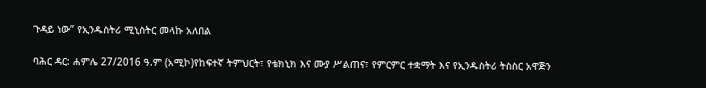ጉዳይ ነው” የኢንዱስትሪ ሚኒስትር መላኩ አለበል

ባሕር ዳር: ሐምሌ 27/2016 ዓ.ም (አሚኮ)የከፍተኛ ትምህርት፣ የቴክኒክ እና ሙያ ሥልጠና፣ የምርምር ተቋማት እና የኢንዱስትሪ ትስስር አዋጅን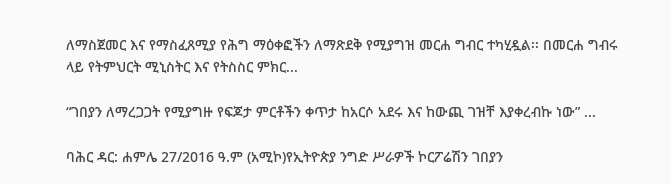ለማስጀመር እና የማስፈጸሚያ የሕግ ማዕቀፎችን ለማጽደቅ የሚያግዝ መርሐ ግብር ተካሂዷል፡፡ በመርሐ ግብሩ ላይ የትምህርት ሚኒስትር እና የትስስር ምክር...

“ገበያን ለማረጋጋት የሚያግዙ የፍጆታ ምርቶችን ቀጥታ ከአርሶ አደሩ እና ከውጪ ገዝቸ እያቀረብኩ ነው” ...

ባሕር ዳር: ሐምሌ 27/2016 ዓ.ም (አሚኮ)የኢትዮጵያ ንግድ ሥራዎች ኮርፖሬሽን ገበያን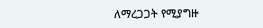ለማረጋጋት የሚያግዙ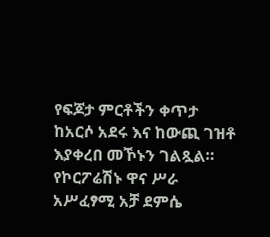የፍጆታ ምርቶችን ቀጥታ ከአርሶ አደሩ እና ከውጪ ገዝቶ እያቀረበ መኾኑን ገልጿል። የኮርፖሬሽኑ ዋና ሥራ አሥፈፃሚ አቻ ደምሴ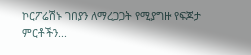ኮርፖሬሽኑ ገበያን ለማረጋጋት የሚያግዙ የፍጆታ ምርቶችን...